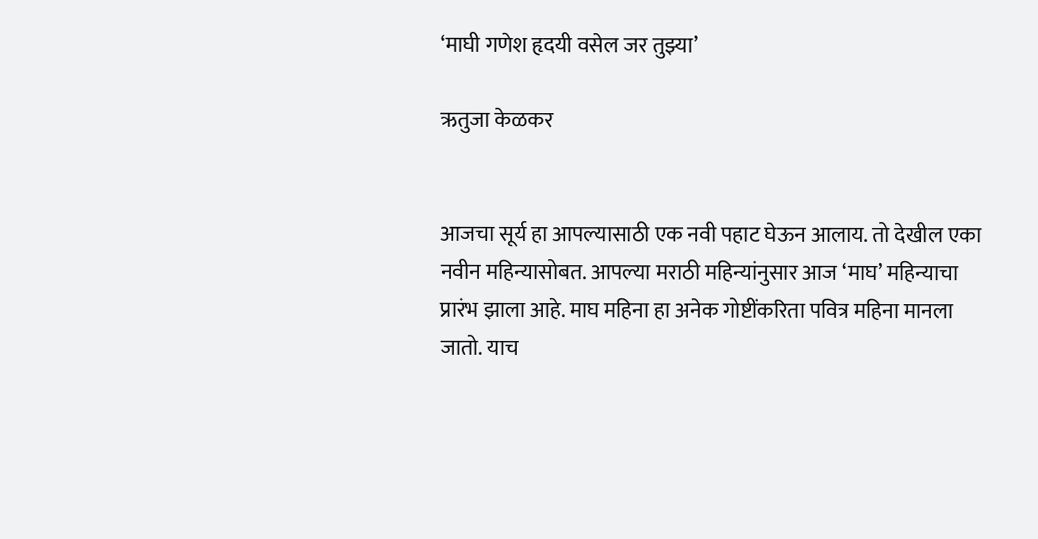‘माघी गणेश हृदयी वसेल जर तुझ्या’

ऋतुजा केळकर


आजचा सूर्य हा आपल्यासाठी एक नवी पहाट घेऊन आलाय. तो देखील एका नवीन महिन्यासोबत. आपल्या मराठी महिन्यांनुसार आज ‘माघ’ महिन्याचा प्रारंभ झाला आहे. माघ महिना हा अनेक गोष्टींकरिता पवित्र महिना मानला जातो. याच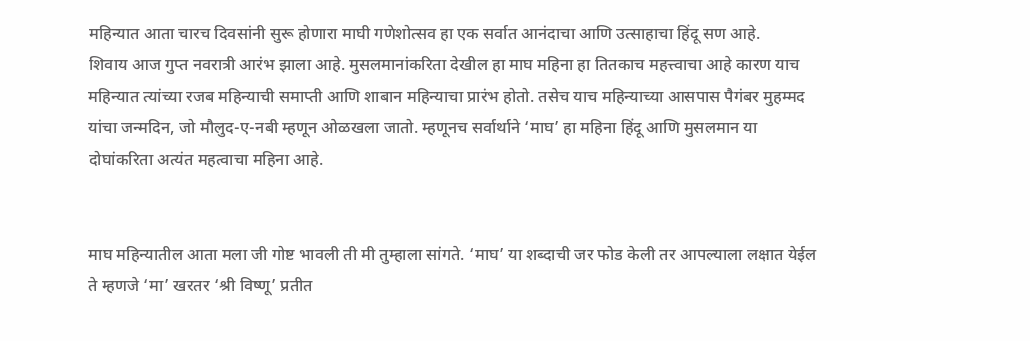महिन्यात आता चारच दिवसांनी सुरू होणारा माघी गणेशोत्सव हा एक सर्वात आनंदाचा आणि उत्साहाचा हिंदू सण आहे.
शिवाय आज गुप्त नवरात्री आरंभ झाला आहे. मुसलमानांकरिता देखील हा माघ महिना हा तितकाच महत्त्वाचा आहे कारण याच महिन्यात त्यांच्या रजब महिन्याची समाप्ती आणि शाबान महिन्याचा प्रारंभ होतो. तसेच याच महिन्याच्या आसपास पैगंबर मुहम्मद यांचा जन्मदिन, जो मौलुद-ए-नबी म्हणून ओळखला जातो. म्हणूनच सर्वार्थाने ‘माघ’ हा महिना हिंदू आणि मुसलमान या दोघांकरिता अत्यंत महत्वाचा महिना आहे.


माघ महिन्यातील आता मला जी गोष्ट भावली ती मी तुम्हाला सांगते. ‘माघ’ या शब्दाची जर फोड केली तर आपल्याला लक्षात येईल ते म्हणजे ‘मा’ खरतर ‘श्री विष्णू’ प्रतीत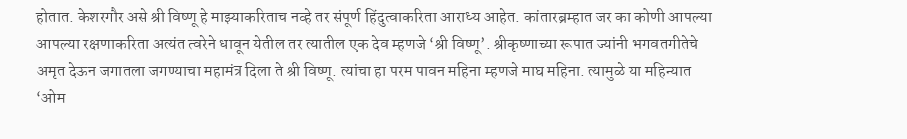होतात. केशरगौर असे श्री विष्णू हे माझ्याकरिताच नव्हे तर संपूर्ण हिंदुत्वाकरिता आराध्य आहेत. कांतारब्रम्हात जर का कोणी आपल्या आपल्या रक्षणाकरिता अत्यंत त्वरेने धावून येतील तर त्यातील एक देव म्हणजे ‘श्री विष्णू’. श्रीकृष्णाच्या रूपात ज्यांनी भगवतगीतेचे अमृत देऊन जगातला जगण्याचा महामंत्र दिला ते श्री विष्णू. त्यांचा हा परम पावन महिना म्हणजे माघ महिना. त्यामुळे या महिन्यात ‘ओम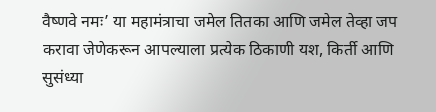वैष्णवे नमः’ या महामंत्राचा जमेल तितका आणि जमेल तेव्हा जप करावा जेणेकरून आपल्याला प्रत्येक ठिकाणी यश, किर्ती आणि सुसंध्या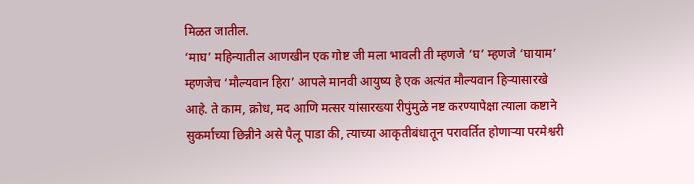मिळत जातील.
‘माघ’ महिन्यातील आणखीन एक गोष्ट जी मला भावली ती म्हणजे ‘घ’ म्हणजे ‘घायाम’ म्हणजेच ‘मौल्यवान हिरा’ आपले मानवी आयुष्य हे एक अत्यंत मौल्यवान हिऱ्यासारखे आहे. ते काम, क्रोध, मद आणि मत्सर यांसारख्या रीपुंमुळे नष्ट करण्यापेक्षा त्याला कष्टाने सुकर्माच्या छिन्नीने असे पैलू पाडा की, त्याच्या आकृतीबंधातून परावर्तित होणाऱ्या परमेश्वरी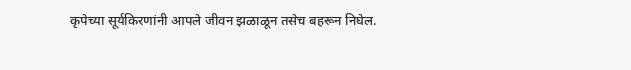कृपेच्या सूर्यकिरणांनी आपले जीवन झळाळून तसेच बहरून निघेल.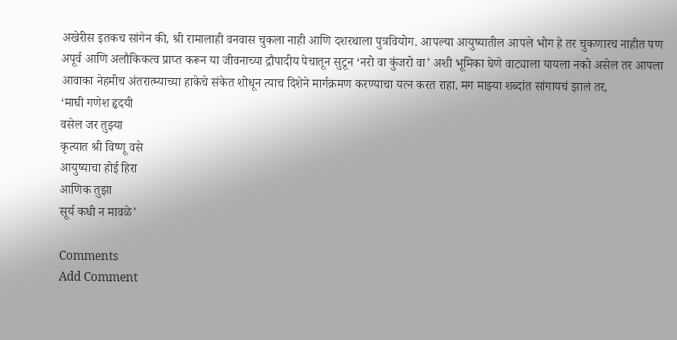अखेरीस इतकच सांगेन की, श्री रामालाही वनवास चुकला नाही आणि दशरथाला पुत्रवियोग. आपल्या आयुष्यातील आपले भोग हे तर चुकणारच नाहीत पण अपूर्व आणि अलौकिकत्व प्राप्त करून या जीवनाच्या द्रौपादीय पेचातून सुटून ‘नरो वा कुंजरो वा’ अशी भूमिका घेणे वाट्याला यायला नको असेल तर आपला आवाका नेहमीच अंतरात्म्याच्या हाकेचे संकेत शोधून त्याच दिशेने मार्गक्रमण करण्याचा यत्न करत राहा. मग माझ्या शब्दांत सांगायचं झालं तर,
‘माघी गणेश हृदयी
वसेल जर तुझ्या
कृत्यात श्री विष्णू वसे
आयुष्याचा होई हिरा
आणिक तुझा
सूर्य कधी न मावळे’

Comments
Add Comment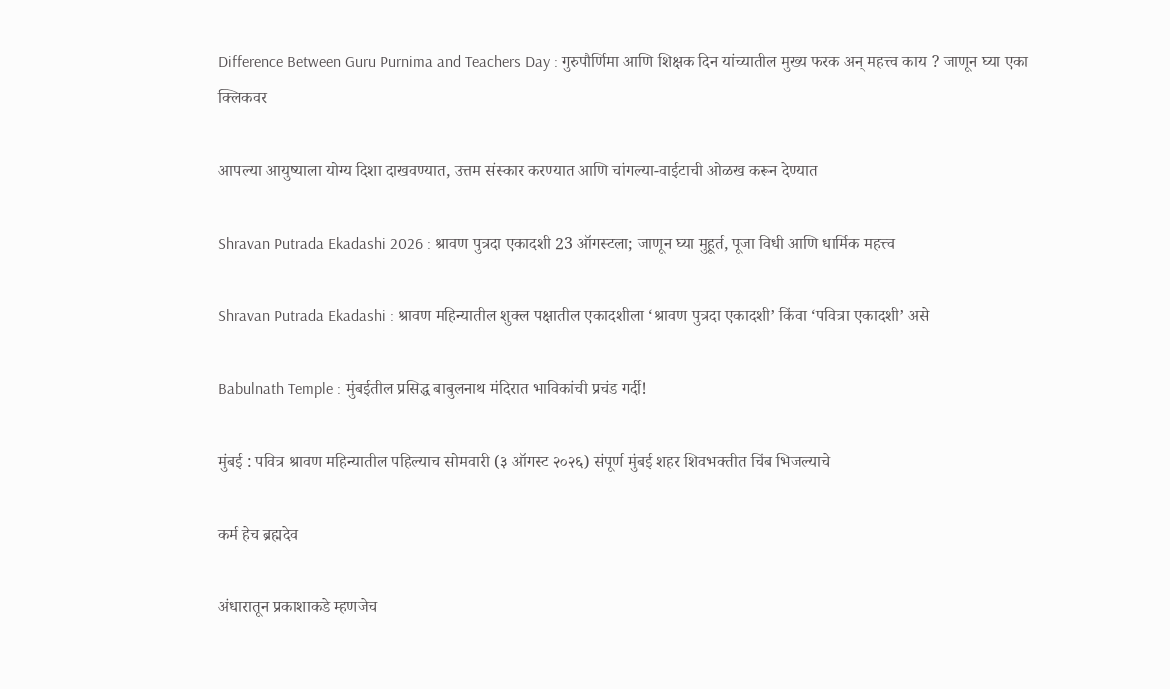Difference Between Guru Purnima and Teachers Day : गुरुपौर्णिमा आणि शिक्षक दिन यांच्यातील मुख्य फरक अन् महत्त्व काय ? जाणून घ्या एका क्लिकवर

आपल्या आयुष्याला योग्य दिशा दाखवण्यात, उत्तम संस्कार करण्यात आणि चांगल्या-वाईटाची ओळख करून देण्यात

Shravan Putrada Ekadashi 2026 : श्रावण पुत्रदा एकादशी 23 ऑगस्टला; जाणून घ्या मुहूर्त, पूजा विधी आणि धार्मिक महत्त्व

Shravan Putrada Ekadashi : श्रावण महिन्यातील शुक्ल पक्षातील एकादशीला ‘श्रावण पुत्रदा एकादशी’ किंवा ‘पवित्रा एकादशी’ असे

Babulnath Temple : मुंबईतील प्रसिद्ध बाबुलनाथ मंदिरात भाविकांची प्रचंड गर्दी!

मुंबई : पवित्र श्रावण महिन्यातील पहिल्याच सोमवारी (३ ऑगस्ट २०२६) संपूर्ण मुंबई शहर शिवभक्तीत चिंब भिजल्याचे

कर्म हेच ब्रह्मदेव

अंधारातून प्रकाशाकडे म्हणजेच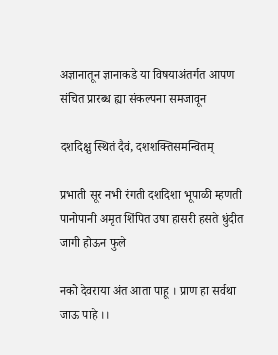अज्ञानातून ज्ञानाकडे या विषयाअंतर्गत आपण संचित प्रारब्ध ह्या संकल्पना समजावून

दशदिक्षु स्थितं दैवं, दशशक्तिसमन्वितम्

प्रभाती सूर नभी रंगती दशदिशा भूपाळी म्हणती पानोपानी अमृत शिंपित उषा हासरी हसते धुंदीत जागी होऊन फुले

नको देवराया अंत आता पाहू । प्राण हा सर्वथा जाऊ पाहे ।।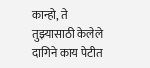कान्हो, ते तुझ्यासाठी केलेले दागिने काय पेटीत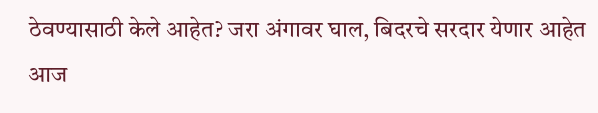ठेवण्यासाठी केले आहेत? जरा अंगावर घाल, बिदरचे सरदार येणार आहेत आज